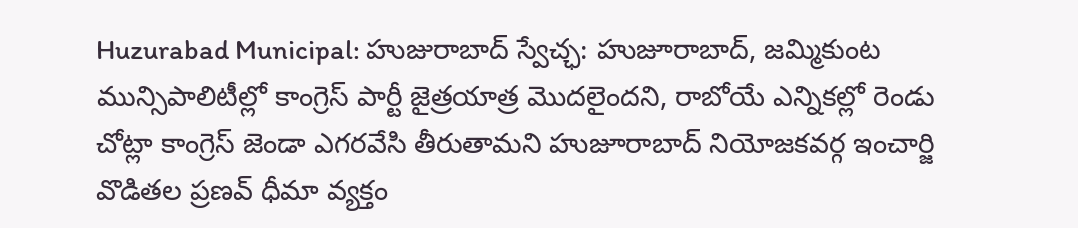Huzurabad Municipal: హుజురాబాద్ స్వేచ్ఛ: హుజూరాబాద్, జమ్మికుంట మున్సిపాలిటీల్లో కాంగ్రెస్ పార్టీ జైత్రయాత్ర మొదలైందని, రాబోయే ఎన్నికల్లో రెండు చోట్లా కాంగ్రెస్ జెండా ఎగరవేసి తీరుతామని హుజూరాబాద్ నియోజకవర్గ ఇంచార్జి వొడితల ప్రణవ్ ధీమా వ్యక్తం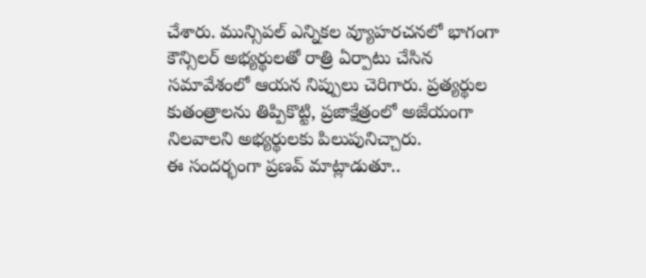చేశారు. మున్సిపల్ ఎన్నికల వ్యూహరచనలో భాగంగా కౌన్సిలర్ అభ్యర్థులతో రాత్రి ఏర్పాటు చేసిన సమావేశంలో ఆయన నిప్పులు చెరిగారు. ప్రత్యర్థుల కుతంత్రాలను తిప్పికొట్టి, ప్రజాక్షేత్రంలో అజేయంగా నిలవాలని అభ్యర్థులకు పిలుపునిచ్చారు.
ఈ సందర్భంగా ప్రణవ్ మాట్లాడుతూ..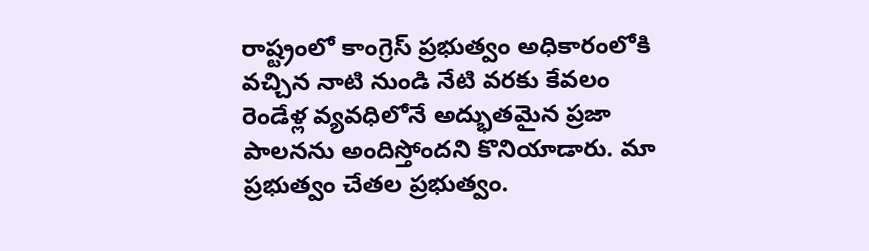రాష్ట్రంలో కాంగ్రెస్ ప్రభుత్వం అధికారంలోకి వచ్చిన నాటి నుండి నేటి వరకు కేవలం రెండేళ్ల వ్యవధిలోనే అద్భుతమైన ప్రజా పాలనను అందిస్తోందని కొనియాడారు. మా ప్రభుత్వం చేతల ప్రభుత్వం.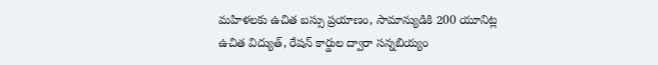మహిళలకు ఉచిత బస్సు ప్రయాణం, సామాన్యుడికి 200 యూనిట్ల ఉచిత విద్యుత్, రేషన్ కార్డుల ద్వారా సన్నబియ్యం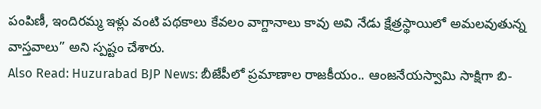పంపిణీ, ఇందిరమ్మ ఇళ్లు వంటి పథకాలు కేవలం వాగ్దానాలు కావు అవి నేడు క్షేత్రస్థాయిలో అమలవుతున్న వాస్తవాలు” అని స్పష్టం చేశారు.
Also Read: Huzurabad BJP News: బీజేపీలో ప్రమాణాల రాజకీయం.. ఆంజనేయస్వామి సాక్షిగా బి-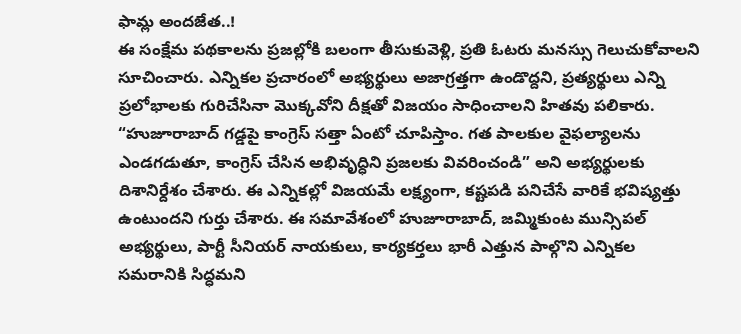ఫామ్ల అందజేత..!
ఈ సంక్షేమ పథకాలను ప్రజల్లోకి బలంగా తీసుకువెళ్లి, ప్రతి ఓటరు మనస్సు గెలుచుకోవాలని సూచించారు. ఎన్నికల ప్రచారంలో అభ్యర్థులు అజాగ్రత్తగా ఉండొద్దని, ప్రత్యర్థులు ఎన్ని ప్రలోభాలకు గురిచేసినా మొక్కవోని దీక్షతో విజయం సాధించాలని హితవు పలికారు. “హుజూరాబాద్ గడ్డపై కాంగ్రెస్ సత్తా ఏంటో చూపిస్తాం. గత పాలకుల వైఫల్యాలను ఎండగడుతూ, కాంగ్రెస్ చేసిన అభివృద్ధిని ప్రజలకు వివరించండి” అని అభ్యర్థులకు దిశానిర్దేశం చేశారు. ఈ ఎన్నికల్లో విజయమే లక్ష్యంగా, కష్టపడి పనిచేసే వారికే భవిష్యత్తు ఉంటుందని గుర్తు చేశారు. ఈ సమావేశంలో హుజూరాబాద్, జమ్మికుంట మున్సిపల్ అభ్యర్థులు, పార్టీ సీనియర్ నాయకులు, కార్యకర్తలు భారీ ఎత్తున పాల్గొని ఎన్నికల సమరానికి సిద్ధమని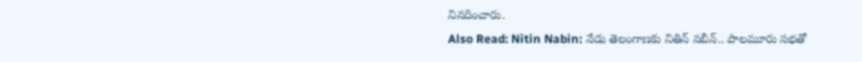నినదించారు.
Also Read: Nitin Nabin: నేడు తెలంగాణకు నితిన్ నబీన్.. పాలమూరు సభతో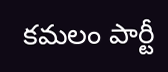కమలం పార్టీ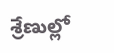శ్రేణుల్లో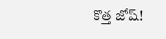కొత్త జోష్!